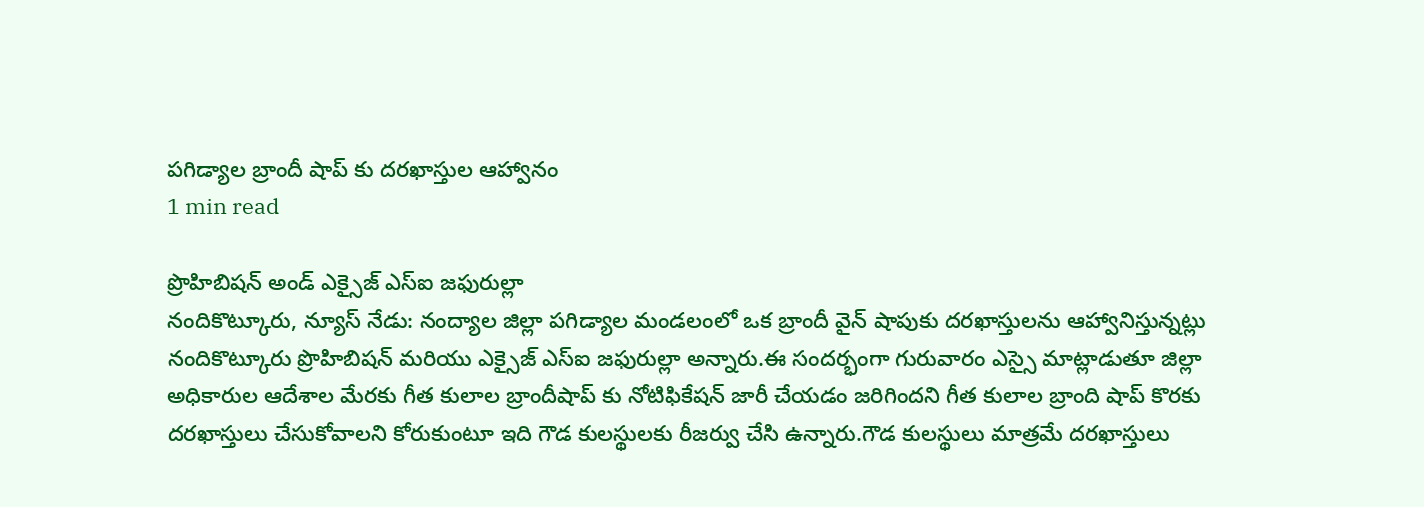పగిడ్యాల బ్రాందీ షాప్ కు దరఖాస్తుల ఆహ్వానం
1 min read

ప్రొహిబిషన్ అండ్ ఎక్సైజ్ ఎస్ఐ జఫురుల్లా
నందికొట్కూరు, న్యూస్ నేడు: నంద్యాల జిల్లా పగిడ్యాల మండలంలో ఒక బ్రాందీ వైన్ షాపుకు దరఖాస్తులను ఆహ్వానిస్తున్నట్లు నందికొట్కూరు ప్రొహిబిషన్ మరియు ఎక్సైజ్ ఎస్ఐ జఫురుల్లా అన్నారు.ఈ సందర్భంగా గురువారం ఎస్సై మాట్లాడుతూ జిల్లా అధికారుల ఆదేశాల మేరకు గీత కులాల బ్రాందీషాప్ కు నోటిఫికేషన్ జారీ చేయడం జరిగిందని గీత కులాల బ్రాంది షాప్ కొరకు దరఖాస్తులు చేసుకోవాలని కోరుకుంటూ ఇది గౌడ కులస్థులకు రీజర్వు చేసి ఉన్నారు.గౌడ కులస్థులు మాత్రమే దరఖాస్తులు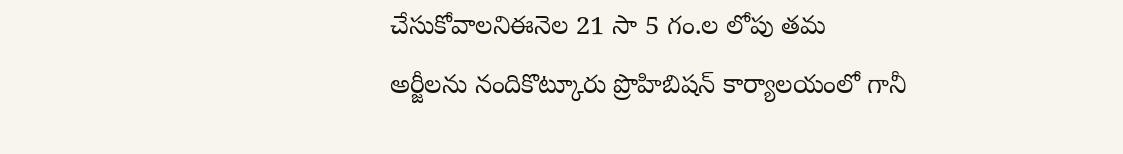చేసుకోవాలనిఈనెల 21 సా 5 గం.ల లోపు తమ అర్జీలను నందికొట్కూరు ప్రొహిబిషన్ కార్యాలయంలో గానీ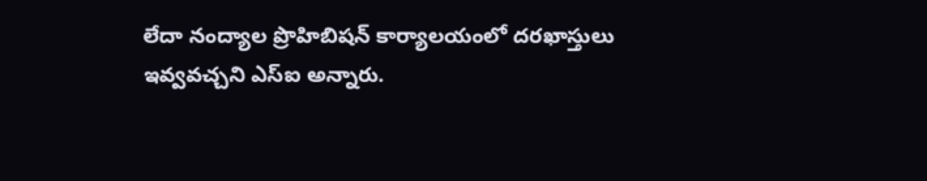లేదా నంద్యాల ప్రొహిబిషన్ కార్యాలయంలో దరఖాస్తులు ఇవ్వవచ్చని ఎస్ఐ అన్నారు.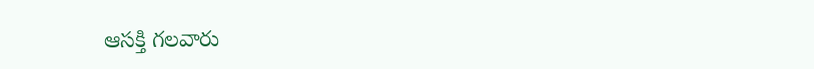ఆసక్తి గలవారు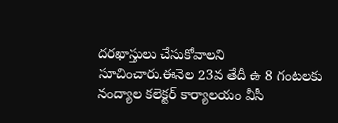దరఖాస్తులు చేసుకోవాలని సూచించారు.ఈనెల 23వ తేదీ ఉ 8 గంటలకు నంద్యాల కలెక్టర్ కార్యాలయం వీసీ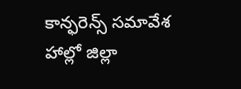కాన్ఫరెన్స్ సమావేశ హాల్లో జిల్లా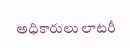అధికారులు లాటరీ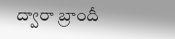ద్వారా బ్రాందీ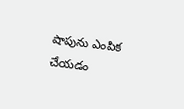షాపును ఎంపిక చేయడం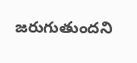జరుగుతుందని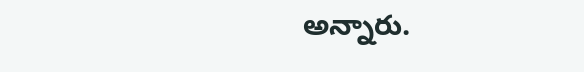అన్నారు.